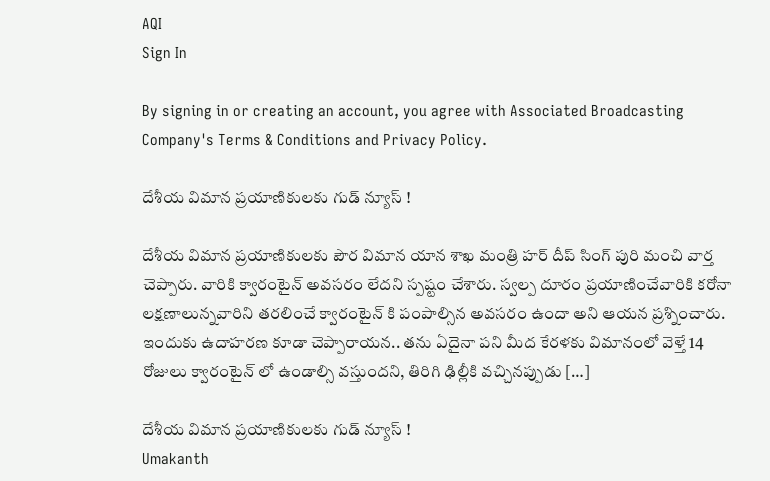AQI
Sign In

By signing in or creating an account, you agree with Associated Broadcasting Company's Terms & Conditions and Privacy Policy.

దేశీయ విమాన ప్రయాణికులకు గుడ్ న్యూస్ !

దేశీయ విమాన ప్రయాణికులకు పౌర విమాన యాన శాఖ మంత్రి హర్ దీప్ సింగ్ పురి మంచి వార్త చెప్పారు. వారికి క్వారంటైన్ అవసరం లేదని స్పష్టం చేశారు. స్వల్ప దూరం ప్రయాణించేవారికి కరోనా లక్షణాలున్నవారిని తరలించే క్వారంటైన్ కి పంపాల్సిన అవసరం ఉందా అని ఆయన ప్రశ్నించారు. ఇందుకు ఉదాహరణ కూడా చెప్పారాయన.. తను ఏదైనా పని మీద కేరళకు విమానంలో వెళ్తే 14 రోజులు క్వారంటైన్ లో ఉండాల్సి వస్తుందని, తిరిగి ఢిల్లీకి వచ్చినప్పుడు […]

దేశీయ విమాన ప్రయాణికులకు గుడ్ న్యూస్ !
Umakanth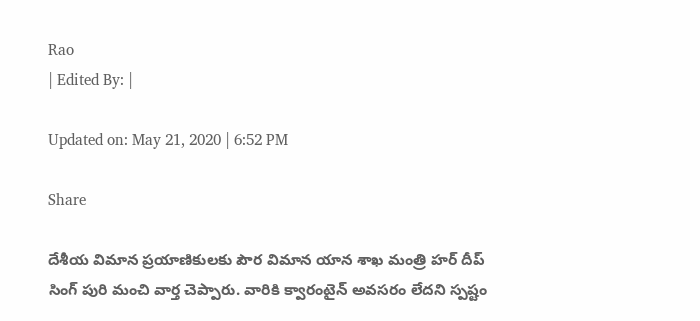Rao
| Edited By: |

Updated on: May 21, 2020 | 6:52 PM

Share

దేశీయ విమాన ప్రయాణికులకు పౌర విమాన యాన శాఖ మంత్రి హర్ దీప్ సింగ్ పురి మంచి వార్త చెప్పారు. వారికి క్వారంటైన్ అవసరం లేదని స్పష్టం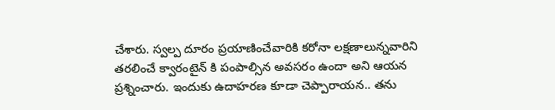చేశారు. స్వల్ప దూరం ప్రయాణించేవారికి కరోనా లక్షణాలున్నవారిని తరలించే క్వారంటైన్ కి పంపాల్సిన అవసరం ఉందా అని ఆయన ప్రశ్నించారు. ఇందుకు ఉదాహరణ కూడా చెప్పారాయన.. తను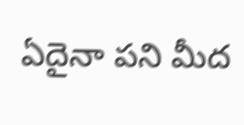ఏదైనా పని మీద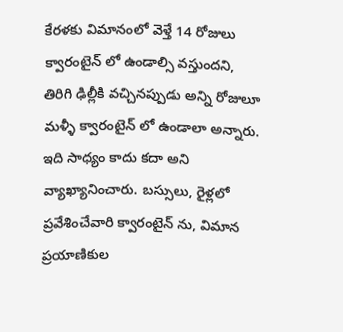కేరళకు విమానంలో వెళ్తే 14 రోజులు క్వారంటైన్ లో ఉండాల్సి వస్తుందని, తిరిగి ఢిల్లీకి వచ్చినప్పుడు అన్ని రోజులూ  మళ్ళీ క్వారంటైన్ లో ఉండాలా అన్నారు. ఇది సాధ్యం కాదు కదా అని వ్యాఖ్యానించారు. బస్సులు, రైళ్లలో ప్రవేశించేవారి క్వారంటైన్ ను, విమాన ప్రయాణికుల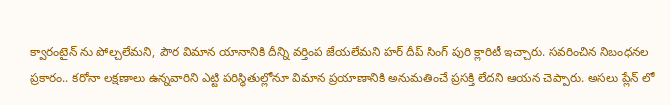క్వారంటైన్ ను పోల్చలేమని, పౌర విమాన యానానికి దీన్ని వర్తింప జేయలేమని హర్ దీప్ సింగ్ పురి క్లారిటీ ఇచ్చారు. సవరించిన నిబంధనల ప్రకారం.. కరోనా లక్షణాలు ఉన్నవారిని ఎట్టి పరిస్థితుల్లోనూ విమాన ప్రయాణానికి అనుమతించే ప్రసక్తి లేదని ఆయన చెప్పారు. అసలు ప్లేన్ లో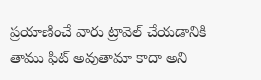ప్రయాణించే వారు ట్రావెల్ చేయడానికి తాము ఫిట్ అవుతామా కాదా అని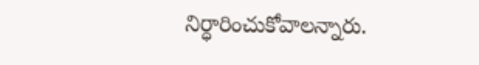నిర్ధారించుకోవాలన్నారు.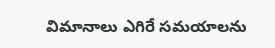విమానాలు ఎగిరే సమయాలను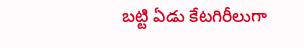బట్టి ఏడు కేటగిరీలుగా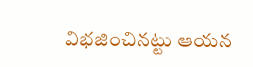విభజించినట్టు ఆయన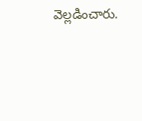వెల్లడించారు.